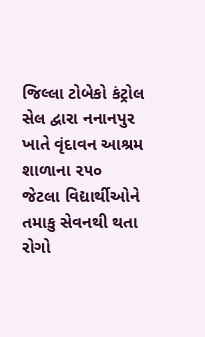જિલ્લા ટોબેકો કંટ્રોલ સેલ દ્વારા નનાનપુર ખાતે વૃંદાવન આશ્રમ શાળાના ૨૫૦ જેટલા વિદ્યાર્થીઓને તમાકુ સેવનથી થતા રોગો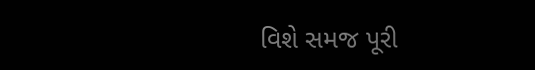વિશે સમજ પૂરી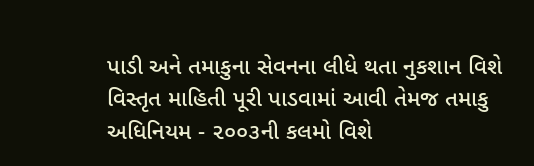પાડી અને તમાકુના સેવનના લીધે થતા નુકશાન વિશે વિસ્તૃત માહિતી પૂરી પાડવામાં આવી તેમજ તમાકુ અધિનિયમ - ૨૦૦૩ની કલમો વિશે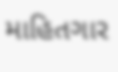માહિતગાર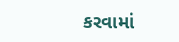કરવામાં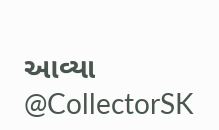આવ્યા
@CollectorSK